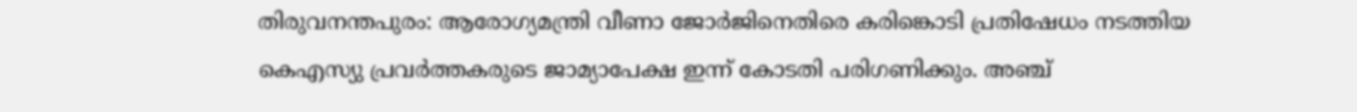തിരുവനന്തപുരം: ആരോഗ്യമന്ത്രി വീണാ ജോർജിനെതിരെ കരിങ്കൊടി പ്രതിഷേധം നടത്തിയ കെഎസ്യു പ്രവർത്തകരുടെ ജാമ്യാപേക്ഷ ഇന്ന് കോടതി പരിഗണിക്കും. അഞ്ച്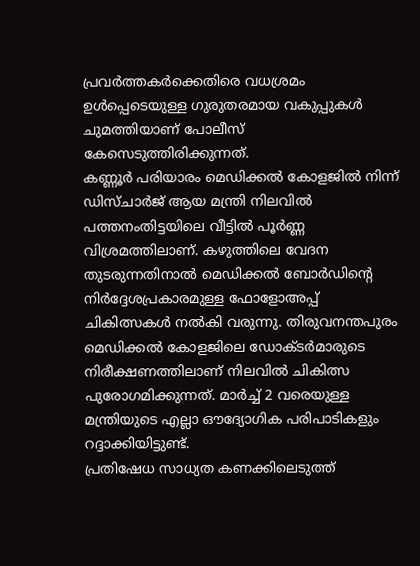പ്രവർത്തകർക്കെതിരെ വധശ്രമം ഉൾപ്പെടെയുള്ള ഗുരുതരമായ വകുപ്പുകൾ ചുമത്തിയാണ് പോലീസ് കേസെടുത്തിരിക്കുന്നത്.
കണ്ണൂർ പരിയാരം മെഡിക്കൽ കോളജിൽ നിന്ന് ഡിസ്ചാർജ് ആയ മന്ത്രി നിലവിൽ പത്തനംതിട്ടയിലെ വീട്ടിൽ പൂർണ്ണ വിശ്രമത്തിലാണ്. കഴുത്തിലെ വേദന തുടരുന്നതിനാൽ മെഡിക്കൽ ബോർഡിന്റെ നിർദ്ദേശപ്രകാരമുള്ള ഫോളോഅപ്പ് ചികിത്സകൾ നൽകി വരുന്നു. തിരുവനന്തപുരം മെഡിക്കൽ കോളജിലെ ഡോക്ടർമാരുടെ നിരീക്ഷണത്തിലാണ് നിലവിൽ ചികിത്സ പുരോഗമിക്കുന്നത്. മാർച്ച് 2 വരെയുള്ള മന്ത്രിയുടെ എല്ലാ ഔദ്യോഗിക പരിപാടികളും റദ്ദാക്കിയിട്ടുണ്ട്.
പ്രതിഷേധ സാധ്യത കണക്കിലെടുത്ത്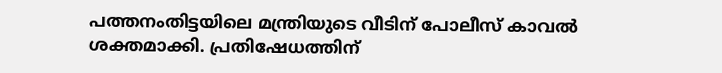പത്തനംതിട്ടയിലെ മന്ത്രിയുടെ വീടിന് പോലീസ് കാവൽ ശക്തമാക്കി. പ്രതിഷേധത്തിന്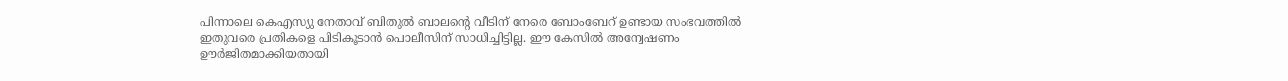പിന്നാലെ കെഎസ്യു നേതാവ് ബിതുൽ ബാലന്റെ വീടിന് നേരെ ബോംബേറ് ഉണ്ടായ സംഭവത്തിൽ ഇതുവരെ പ്രതികളെ പിടികൂടാൻ പൊലീസിന് സാധിച്ചിട്ടില്ല. ഈ കേസിൽ അന്വേഷണം ഊർജിതമാക്കിയതായി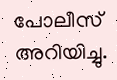പോലീസ് അറിയിച്ചു.